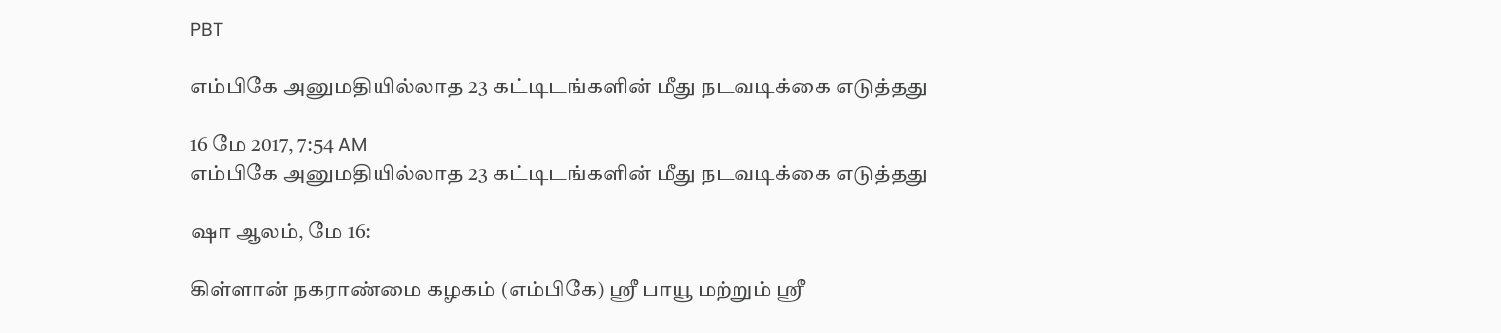PBT

எம்பிகே அனுமதியில்லாத 23 கட்டிடங்களின் மீது நடவடிக்கை எடுத்தது

16 மே 2017, 7:54 AM
எம்பிகே அனுமதியில்லாத 23 கட்டிடங்களின் மீது நடவடிக்கை எடுத்தது

ஷா ஆலம், மே 16:

கிள்ளான் நகராண்மை கழகம் (எம்பிகே) ஸ்ரீ பாயூ மற்றும் ஸ்ரீ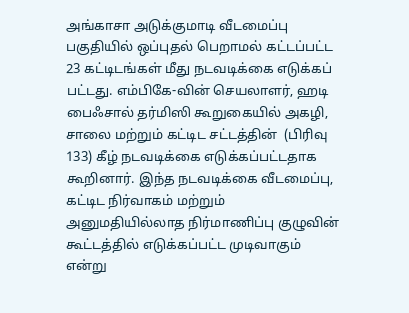அங்காசா அடுக்குமாடி வீடமைப்பு பகுதியில் ஒப்புதல் பெறாமல் கட்டப்பட்ட 23 கட்டிடங்கள் மீது நடவடிக்கை எடுக்கப் பட்டது. எம்பிகே-வின் செயலாளர், ஹடி பைஃசால் தர்மிஸி கூறுகையில் அகழி, சாலை மற்றும் கட்டிட சட்டத்தின்  (பிரிவு 133) கீழ் நடவடிக்கை எடுக்கப்பட்டதாக கூறினார். இந்த நடவடிக்கை வீடமைப்பு, கட்டிட நிர்வாகம் மற்றும் அனுமதியில்லாத நிர்மாணிப்பு குழுவின் கூட்டத்தில் எடுக்கப்பட்ட முடிவாகும் என்று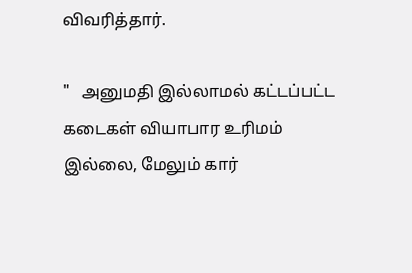விவரித்தார்.

"   அனுமதி இல்லாமல் கட்டப்பட்ட கடைகள் வியாபார உரிமம் இல்லை, மேலும் கார்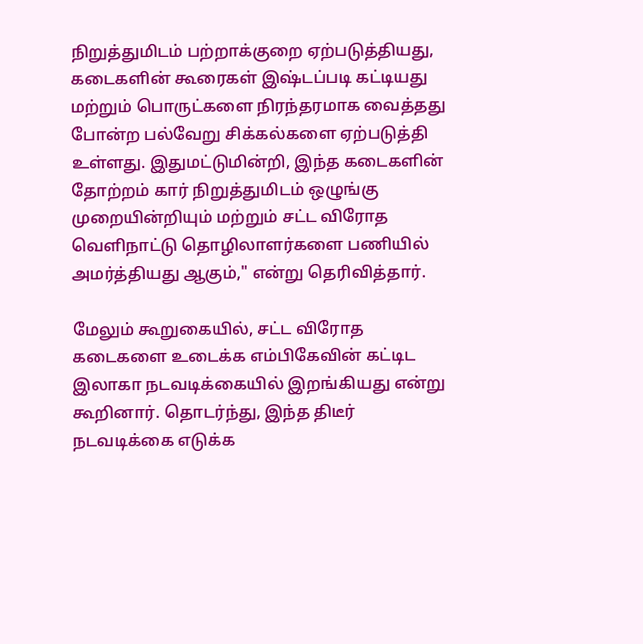நிறுத்துமிடம் பற்றாக்குறை ஏற்படுத்தியது, கடைகளின் கூரைகள் இஷ்டப்படி கட்டியது மற்றும் பொருட்களை நிரந்தரமாக வைத்தது போன்ற பல்வேறு சிக்கல்களை ஏற்படுத்தி உள்ளது. இதுமட்டுமின்றி, இந்த கடைகளின் தோற்றம் கார் நிறுத்துமிடம் ஒழுங்கு முறையின்றியும் மற்றும் சட்ட விரோத வெளிநாட்டு தொழிலாளர்களை பணியில் அமர்த்தியது ஆகும்," என்று தெரிவித்தார்.

மேலும் கூறுகையில், சட்ட விரோத கடைகளை உடைக்க எம்பிகேவின் கட்டிட இலாகா நடவடிக்கையில் இறங்கியது என்று கூறினார். தொடர்ந்து, இந்த திடீர் நடவடிக்கை எடுக்க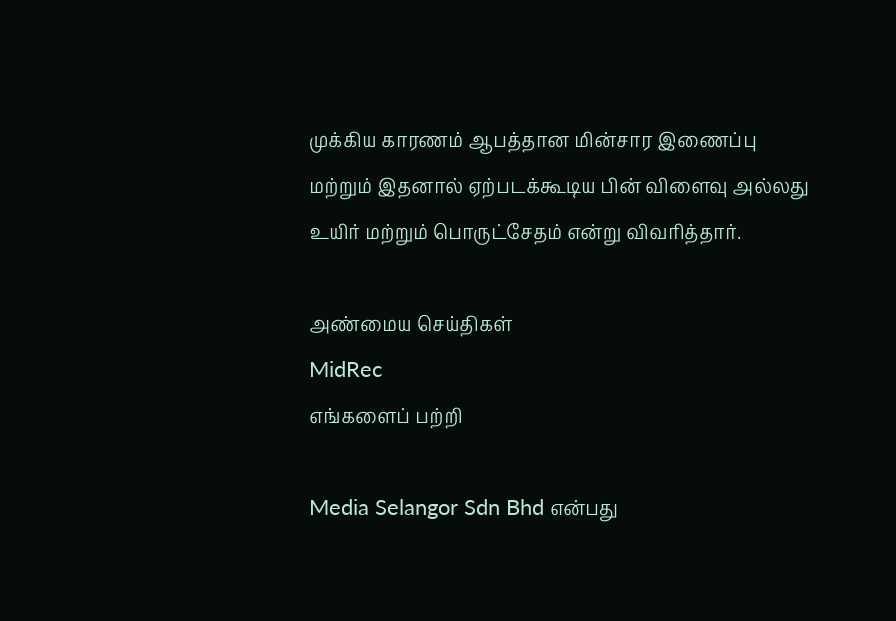முக்கிய காரணம் ஆபத்தான மின்சார இணைப்பு மற்றும் இதனால் ஏற்படக்கூடிய பின் விளைவு அல்லது உயிர் மற்றும் பொருட்சேதம் என்று விவரித்தார்.

அண்மைய செய்திகள்
MidRec
எங்களைப் பற்றி

Media Selangor Sdn Bhd என்பது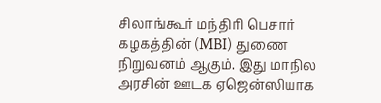சிலாங்கூர் மந்திரி பெசார் கழகத்தின் (MBI) துணை நிறுவனம் ஆகும். இது மாநில அரசின் ஊடக ஏஜென்ஸியாக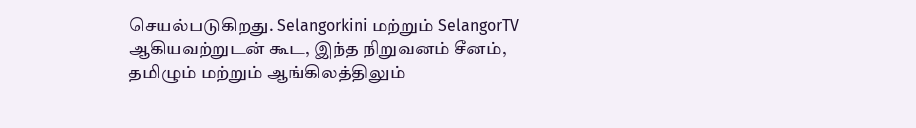செயல்படுகிறது. Selangorkini மற்றும் SelangorTV ஆகியவற்றுடன் கூட, இந்த நிறுவனம் சீனம், தமிழும் மற்றும் ஆங்கிலத்திலும்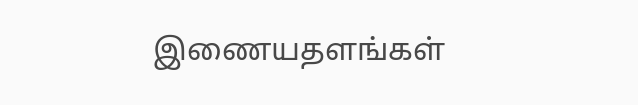இணையதளங்கள்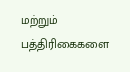மற்றும் பத்திரிகைகளை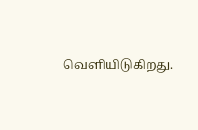வெளியிடுகிறது.